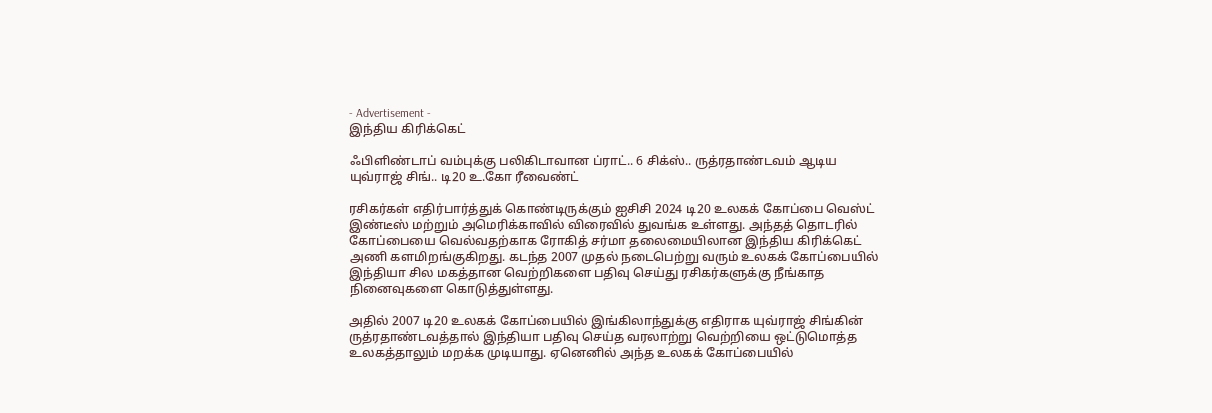- Advertisement -
இந்திய கிரிக்கெட்

ஃபிளிண்டாப் வம்புக்கு பலிகிடாவான ப்ராட்.. 6 சிக்ஸ்.. ருத்ரதாண்டவம் ஆடிய யுவ்ராஜ் சிங்.. டி20 உ.கோ ரீவைண்ட்

ரசிகர்கள் எதிர்பார்த்துக் கொண்டிருக்கும் ஐசிசி 2024 டி20 உலகக் கோப்பை வெஸ்ட் இண்டீஸ் மற்றும் அமெரிக்காவில் விரைவில் துவங்க உள்ளது. அந்தத் தொடரில் கோப்பையை வெல்வதற்காக ரோகித் சர்மா தலைமையிலான இந்திய கிரிக்கெட் அணி களமிறங்குகிறது. கடந்த 2007 முதல் நடைபெற்று வரும் உலகக் கோப்பையில் இந்தியா சில மகத்தான வெற்றிகளை பதிவு செய்து ரசிகர்களுக்கு நீங்காத நினைவுகளை கொடுத்துள்ளது.

அதில் 2007 டி20 உலகக் கோப்பையில் இங்கிலாந்துக்கு எதிராக யுவ்ராஜ் சிங்கின் ருத்ரதாண்டவத்தால் இந்தியா பதிவு செய்த வரலாற்று வெற்றியை ஒட்டுமொத்த உலகத்தாலும் மறக்க முடியாது. ஏனெனில் அந்த உலகக் கோப்பையில்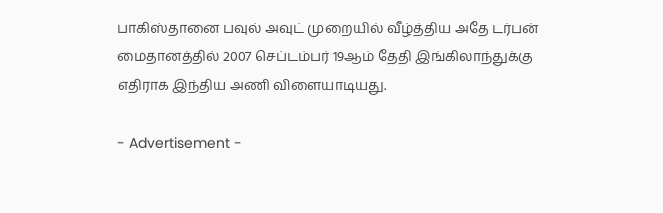பாகிஸ்தானை பவுல் அவுட் முறையில் வீழ்த்திய அதே டர்பன் மைதானத்தில் 2007 செப்டம்பர் 19ஆம் தேதி இங்கிலாந்துக்கு எதிராக இந்திய அணி விளையாடியது.

- Advertisement -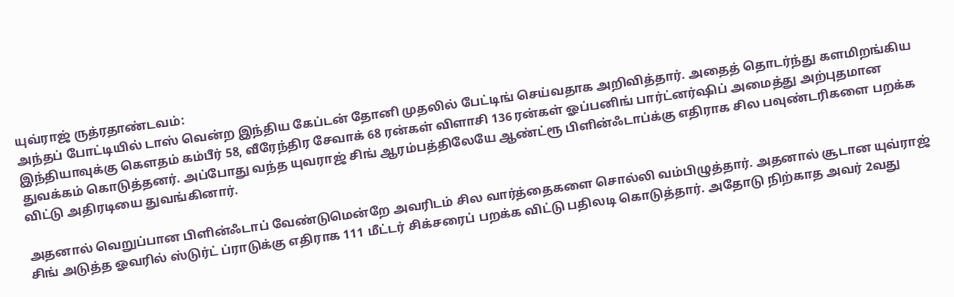யுவ்ராஜ் ருத்ரதாண்டவம்:
அந்தப் போட்டியில் டாஸ் வென்ற இந்திய கேப்டன் தோனி முதலில் பேட்டிங் செய்வதாக அறிவித்தார். அதைத் தொடர்ந்து களமிறங்கிய இந்தியாவுக்கு கௌதம் கம்பீர் 58, வீரேந்திர சேவாக் 68 ரன்கள் விளாசி 136 ரன்கள் ஓப்பனிங் பார்ட்னர்ஷிப் அமைத்து அற்புதமான துவக்கம் கொடுத்தனர். அப்போது வந்த யுவராஜ் சிங் ஆரம்பத்திலேயே ஆண்ட்ரூ பிளின்ஃடாப்க்கு எதிராக சில பவுண்டரிகளை பறக்க விட்டு அதிரடியை துவங்கினார்.

அதனால் வெறுப்பான பிளின்ஃடாப் வேண்டுமென்றே அவரிடம் சில வார்த்தைகளை சொல்லி வம்பிழுத்தார். அதனால் சூடான யுவ்ராஜ் சிங் அடுத்த ஓவரில் ஸ்டுர்ட் ப்ராடுக்கு எதிராக 111 மீட்டர் சிக்சரைப் பறக்க விட்டு பதிலடி கொடுத்தார். அதோடு நிற்காத அவர் 2வது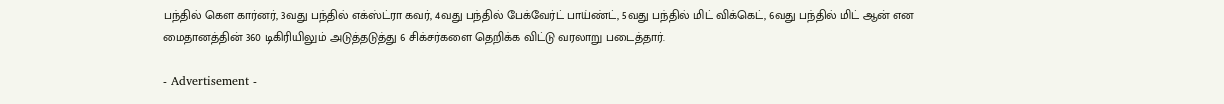பந்தில் கௌ கார்னர், 3வது பந்தில் எக்ஸ்ட்ரா கவர், 4வது பந்தில் பேக்வேர்ட் பாய்ண்ட், 5வது பந்தில் மிட் விக்கெட், 6வது பந்தில் மிட் ஆன் என மைதானத்தின் 360 டிகிரியிலும் அடுத்தடுத்து 6 சிக்சர்களை தெறிக்க விட்டு வரலாறு படைத்தார்.

- Advertisement -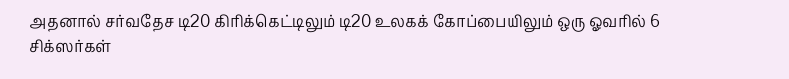அதனால் சர்வதேச டி20 கிரிக்கெட்டிலும் டி20 உலகக் கோப்பையிலும் ஒரு ஓவரில் 6 சிக்ஸர்கள்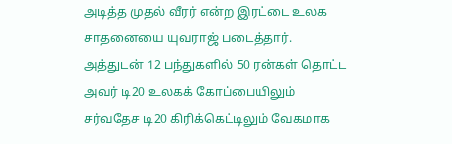அடித்த முதல் வீரர் என்ற இரட்டை உலக சாதனையை யுவராஜ் படைத்தார். அத்துடன் 12 பந்துகளில் 50 ரன்கள் தொட்ட அவர் டி20 உலகக் கோப்பையிலும் சர்வதேச டி20 கிரிக்கெட்டிலும் வேகமாக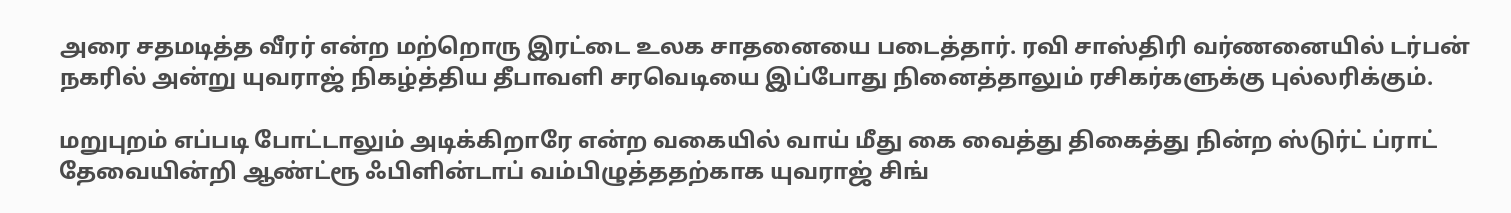அரை சதமடித்த வீரர் என்ற மற்றொரு இரட்டை உலக சாதனையை படைத்தார். ரவி சாஸ்திரி வர்ணனையில் டர்பன் நகரில் அன்று யுவராஜ் நிகழ்த்திய தீபாவளி சரவெடியை இப்போது நினைத்தாலும் ரசிகர்களுக்கு புல்லரிக்கும்.

மறுபுறம் எப்படி போட்டாலும் அடிக்கிறாரே என்ற வகையில் வாய் மீது கை வைத்து திகைத்து நின்ற ஸ்டுர்ட் ப்ராட் தேவையின்றி ஆண்ட்ரூ ஃபிளின்டாப் வம்பிழுத்ததற்காக யுவராஜ் சிங்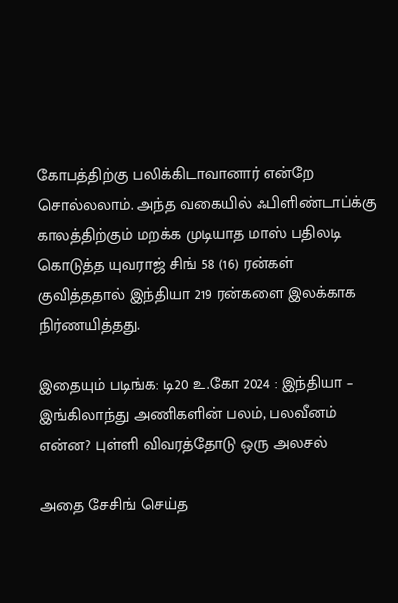கோபத்திற்கு பலிக்கிடாவானார் என்றே சொல்லலாம். அந்த வகையில் ஃபிளிண்டாப்க்கு காலத்திற்கும் மறக்க முடியாத மாஸ் பதிலடி கொடுத்த யுவராஜ் சிங் 58 (16) ரன்கள் குவித்ததால் இந்தியா 219 ரன்களை இலக்காக நிர்ணயித்தது.

இதையும் படிங்க: டி20 உ.கோ 2024 : இந்தியா – இங்கிலாந்து அணிகளின் பலம், பலவீனம் என்ன? புள்ளி விவரத்தோடு ஒரு அலசல்

அதை சேசிங் செய்த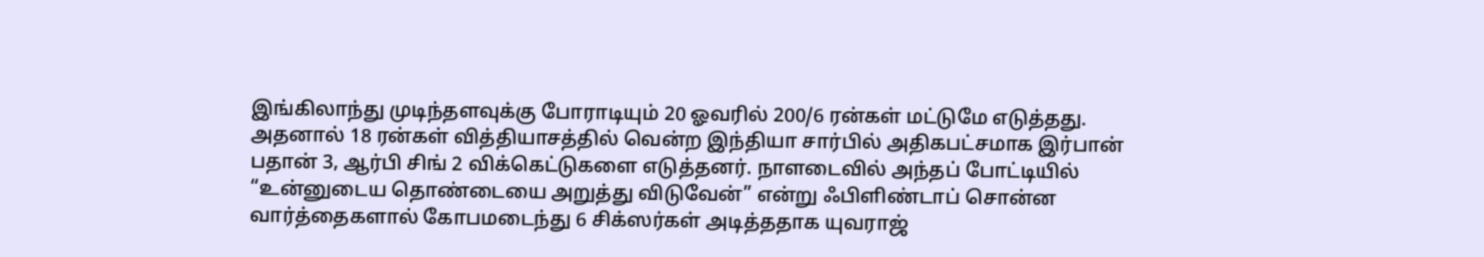இங்கிலாந்து முடிந்தளவுக்கு போராடியும் 20 ஓவரில் 200/6 ரன்கள் மட்டுமே எடுத்தது. அதனால் 18 ரன்கள் வித்தியாசத்தில் வென்ற இந்தியா சார்பில் அதிகபட்சமாக இர்பான் பதான் 3, ஆர்பி சிங் 2 விக்கெட்டுகளை எடுத்தனர். நாளடைவில் அந்தப் போட்டியில் “உன்னுடைய தொண்டையை அறுத்து விடுவேன்” என்று ஃபிளிண்டாப் சொன்ன வார்த்தைகளால் கோபமடைந்து 6 சிக்ஸர்கள் அடித்ததாக யுவராஜ்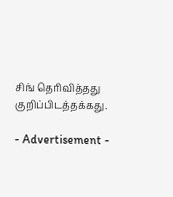சிங் தெரிவித்தது குறிப்பிடத்தக்கது.

- Advertisement -